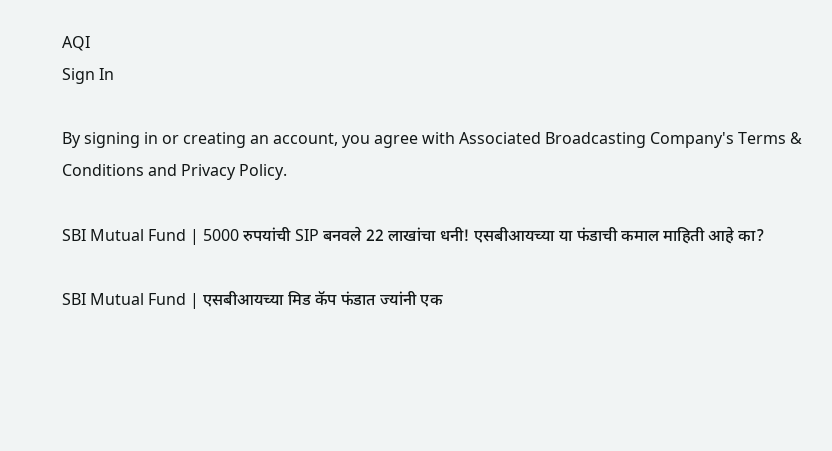AQI
Sign In

By signing in or creating an account, you agree with Associated Broadcasting Company's Terms & Conditions and Privacy Policy.

SBI Mutual Fund | 5000 रुपयांची SIP बनवले 22 लाखांचा धनी! एसबीआयच्या या फंडाची कमाल माहिती आहे का?

SBI Mutual Fund | एसबीआयच्या मिड कॅप फंडात ज्यांनी एक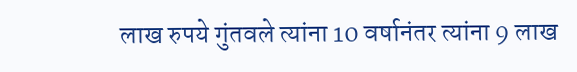लाख रुपये गुंतवले त्यांना 10 वर्षानंतर त्यांना 9 लाख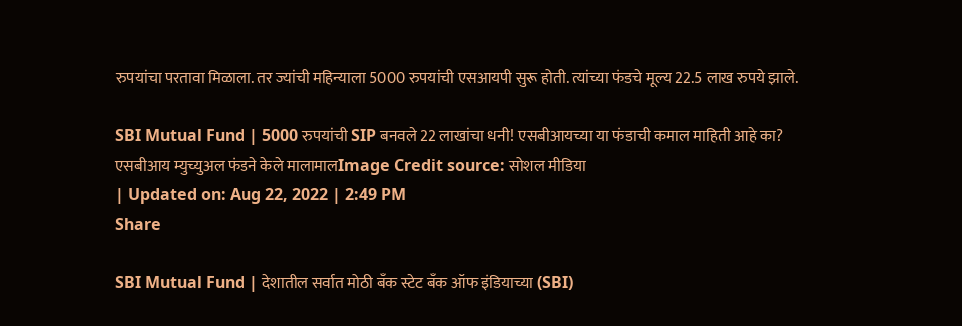रुपयांचा परतावा मिळाला. तर ज्यांची महिन्याला 5000 रुपयांची एसआयपी सुरू होती. त्यांच्या फंडचे मूल्य 22.5 लाख रुपये झाले.

SBI Mutual Fund | 5000 रुपयांची SIP बनवले 22 लाखांचा धनी! एसबीआयच्या या फंडाची कमाल माहिती आहे का?
एसबीआय म्युच्युअल फंडने केले मालामालImage Credit source: सोशल मीडिया
| Updated on: Aug 22, 2022 | 2:49 PM
Share

SBI Mutual Fund | देशातील सर्वात मोठी बँक स्टेट बँक ऑफ इंडियाच्या (SBI)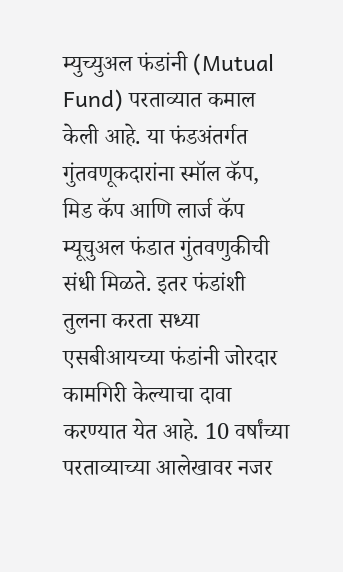म्युच्युअल फंडांनी (Mutual Fund) परताव्यात कमाल केली आहे. या फंडअंतर्गत गुंतवणूकदारांना स्मॉल कॅप, मिड कॅप आणि लार्ज कॅप म्यूचुअल फंडात गुंतवणुकीची संधी मिळते. इतर फंडांशी तुलना करता सध्या एसबीआयच्या फंडांनी जोरदार कामगिरी केल्याचा दावा करण्यात येत आहे. 10 वर्षांच्या परताव्याच्या आलेखावर नजर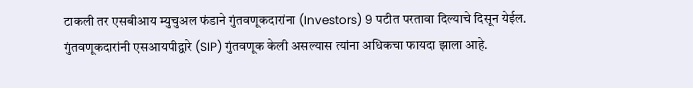टाकली तर एसबीआय म्युचुअल फंडाने गुंतवणूकदारांना (Investors) 9 पटीत परतावा दिल्याचे दिसून येईल. गुंतवणूकदारांनी एसआयपीद्वारे (SIP) गुंतवणूक केली असल्यास त्यांना अधिकचा फायदा झाला आहे.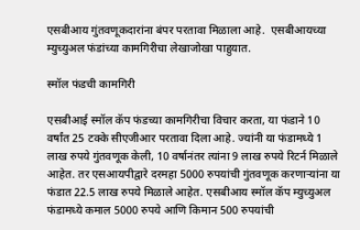एसबीआय गुंतवणूकदारांना बंपर परतावा मिळाला आहे.  एसबीआयच्या  म्युच्युअल फंडांच्या कामगिरीचा लेखाजोखा पाहुयात.

स्मॉल फंडची कामगिरी

एसबीआई स्मॉल कॅप फंडच्या कामगिरीचा विचार करता, या फंडाने 10 वर्षांत 25 टक्के सीएजीआर परतावा दिला आहे. ज्यांनी या फंडामध्ये 1 लाख रुपये गुंतवणूक केली, 10 वर्षानंतर त्यांना 9 लाख रुपये रिटर्न मिळाले आहेत. तर एसआयपीद्वारे दरमहा 5000 रुपयांची गुंतवणूक करणाऱ्यांना या फंडात 22.5 लाख रुपये मिळाले आहेत. एसबीआय स्मॉल कॅप म्युच्युअल फंडामध्ये कमाल 5000 रुपये आणि किमान 500 रुपयांची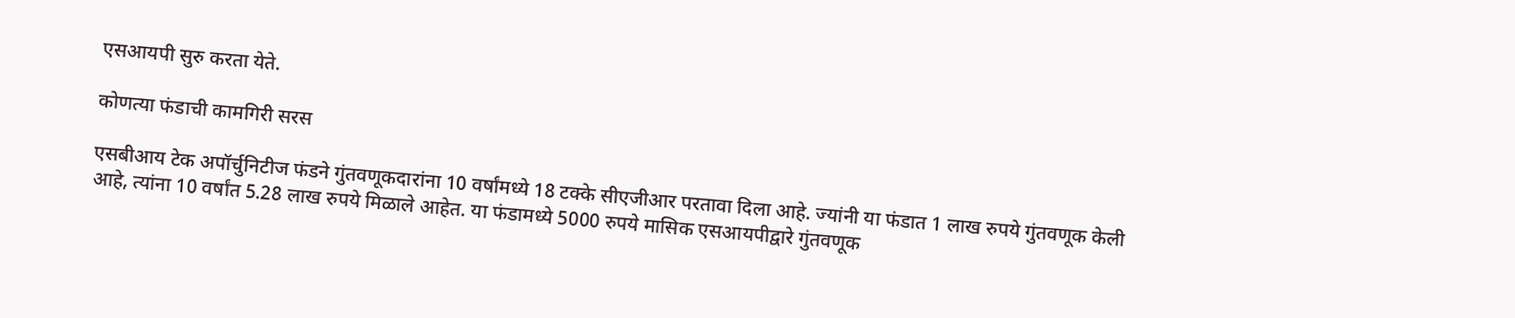एसआयपी सुरु करता येते.

कोणत्या फंडाची कामगिरी सरस

एसबीआय टेक अपॉर्चुनिटीज फंडने गुंतवणूकदारांना 10 वर्षांमध्ये 18 टक्के सीएजीआर परतावा दिला आहे. ज्यांनी या फंडात 1 लाख रुपये गुंतवणूक केली आहे, त्यांना 10 वर्षांत 5.28 लाख रुपये मिळाले आहेत. या फंडामध्ये 5000 रुपये मासिक एसआयपीद्वारे गुंतवणूक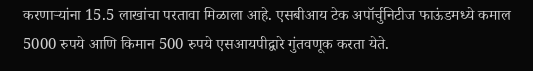करणाऱ्यांना 15.5 लाखांचा परतावा मिळाला आहे. एसबीआय टेक अपॉर्चुनिटीज फाऊंडमध्ये कमाल 5000 रुपये आणि किमान 500 रुपये एसआयपीद्वारे गुंतवणूक करता येते.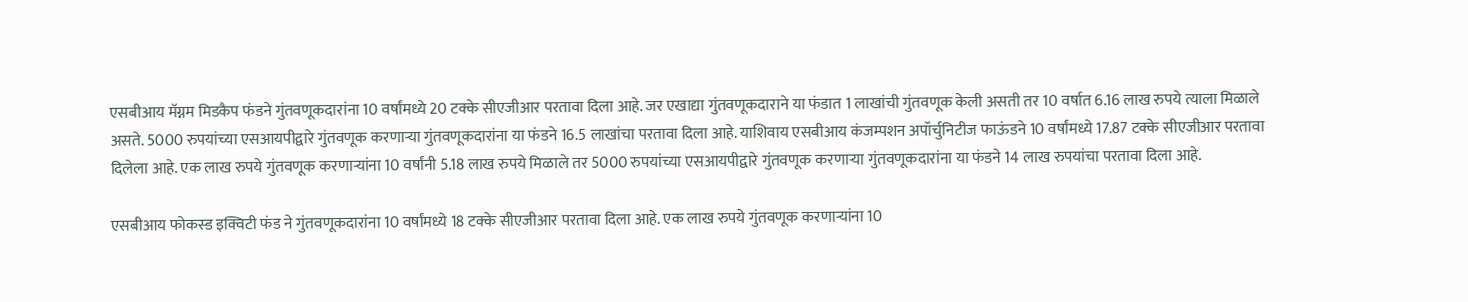एसबीआय मॅग्नम मिडकैप फंडने गुंतवणूकदारांना 10 वर्षांमध्ये 20 टक्के सीएजीआर परतावा दिला आहे. जर एखाद्या गुंतवणूकदाराने या फंडात 1 लाखांची गुंतवणूक केली असती तर 10 वर्षात 6.16 लाख रुपये त्याला मिळाले असते. 5000 रुपयांच्या एसआयपीद्वारे गुंतवणूक करणाऱ्या गुंतवणूकदारांना या फंडने 16.5 लाखांचा परतावा दिला आहे. याशिवाय एसबीआय कंजम्पशन अपॉर्चुनिटीज फाऊंडने 10 वर्षांमध्ये 17.87 टक्के सीएजीआर परतावा दिलेला आहे. एक लाख रुपये गुंतवणूक करणाऱ्यांना 10 वर्षांनी 5.18 लाख रुपये मिळाले तर 5000 रुपयांच्या एसआयपीद्वारे गुंतवणूक करणाऱ्या गुंतवणूकदारांना या फंडने 14 लाख रुपयांचा परतावा दिला आहे.

एसबीआय फोकस्ड इक्विटी फंड ने गुंतवणूकदारांना 10 वर्षांमध्ये 18 टक्के सीएजीआर परतावा दिला आहे. एक लाख रुपये गुंतवणूक करणाऱ्यांना 10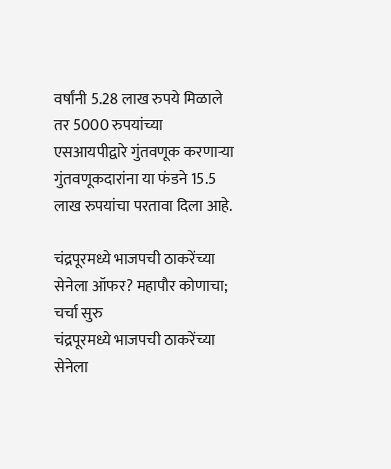वर्षांनी 5.28 लाख रुपये मिळाले तर 5000 रुपयांच्या एसआयपीद्वारे गुंतवणूक करणाऱ्या गुंतवणूकदारांना या फंडने 15.5 लाख रुपयांचा परतावा दिला आहे.

चंद्रपूरमध्ये भाजपची ठाकरेंच्या सेनेला ऑफर? महापौर कोणाचा; चर्चा सुरु
चंद्रपूरमध्ये भाजपची ठाकरेंच्या सेनेला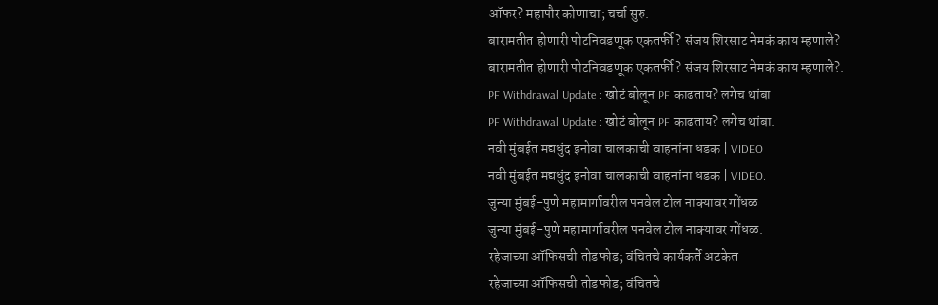ऑफर? महापौर कोणाचा; चर्चा सुरु.
बारामतीत होणारी पोटनिवडणूक एकतर्फी? संजय शिरसाट नेमकं काय म्हणाले?
बारामतीत होणारी पोटनिवडणूक एकतर्फी? संजय शिरसाट नेमकं काय म्हणाले?.
PF Withdrawal Update : खोटं बोलून PF काढताय? लगेच थांबा
PF Withdrawal Update : खोटं बोलून PF काढताय? लगेच थांबा.
नवी मुंबईत मद्यधुंद इनोवा चालकाची वाहनांना धडक | VIDEO
नवी मुंबईत मद्यधुंद इनोवा चालकाची वाहनांना धडक | VIDEO.
जुन्या मुंबई-पुणे महामार्गावरील पनवेल टोल नाक्यावर गोंधळ
जुन्या मुंबई-पुणे महामार्गावरील पनवेल टोल नाक्यावर गोंधळ.
रहेजाच्या ऑफिसची तोडफोड; वंचितचे कार्यकर्ते अटकेत
रहेजाच्या ऑफिसची तोडफोड; वंचितचे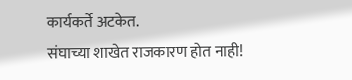कार्यकर्ते अटकेत.
संघाच्या शाखेत राजकारण होत नाही!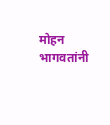मोहन भागवतांनी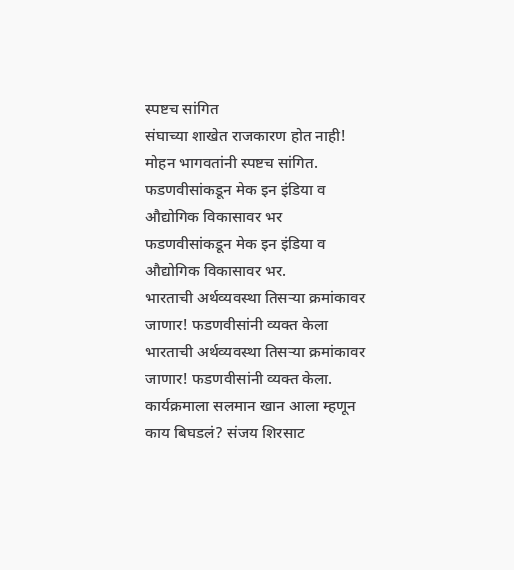स्पष्टच सांगित
संघाच्या शाखेत राजकारण होत नाही! मोहन भागवतांनी स्पष्टच सांगित.
फडणवीसांकडून मेक इन इंडिया व औद्योगिक विकासावर भर
फडणवीसांकडून मेक इन इंडिया व औद्योगिक विकासावर भर.
भारताची अर्थव्यवस्था तिसऱ्या क्रमांकावर जाणार! फडणवीसांनी व्यक्त केला
भारताची अर्थव्यवस्था तिसऱ्या क्रमांकावर जाणार! फडणवीसांनी व्यक्त केला.
कार्यक्रमाला सलमान खान आला म्हणून काय बिघडलं? संजय शिरसाट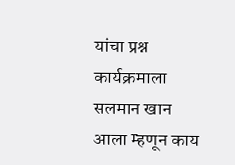यांचा प्रश्न
कार्यक्रमाला सलमान खान आला म्हणून काय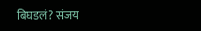बिघडलं? संजय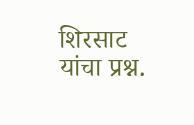शिरसाट यांचा प्रश्न.